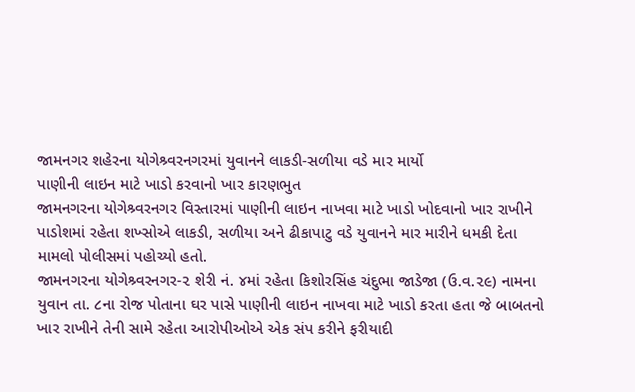જામનગર શહેરના યોગેશ્ર્વરનગરમાં યુવાનને લાકડી-સળીયા વડે માર માર્યો
પાણીની લાઇન માટે ખાડો કરવાનો ખાર કારણભુત
જામનગરના યોગેશ્ર્વરનગર વિસ્તારમાં પાણીની લાઇન નાખવા માટે ખાડો ખોદવાનો ખાર રાખીને પાડોશમાં રહેતા શખ્સોએ લાકડી, સળીયા અને ઢીકાપાટુ વડે યુવાનને માર મારીને ધમકી દેતા મામલો પોલીસમાં પહોચ્યો હતો.
જામનગરના યોગેશ્ર્વરનગર-૨ શેરી નં. ૪માં રહેતા કિશોરસિંહ ચંદુભા જાડેજા (ઉ.વ.૨૯) નામના યુવાન તા. ૮ના રોજ પોતાના ઘર પાસે પાણીની લાઇન નાખવા માટે ખાડો કરતા હતા જે બાબતનો ખાર રાખીને તેની સામે રહેતા આરોપીઓએ એક સંપ કરીને ફરીયાદી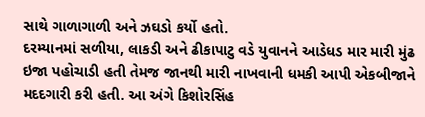સાથે ગાળાગાળી અને ઝઘડો કર્યો હતો.
દરમ્યાનમાં સળીયા, લાકડી અને ઢીકાપાટુ વડે યુવાનને આડેધડ માર મારી મુંઢ ઇજા પહોચાડી હતી તેમજ જાનથી મારી નાખવાની ધમકી આપી એકબીજાને મદદગારી કરી હતી. આ અંગે કિશોરસિંહ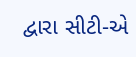દ્વારા સીટી-એ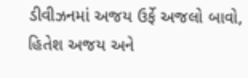ડીવીઝનમાં અજય ઉર્ફે અજલો બાવો, હિતેશ અજય અને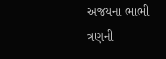અજયના ભાભી ત્રણની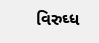વિરુઘ્ધ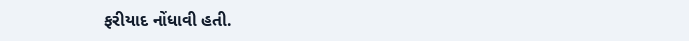ફરીયાદ નોંધાવી હતી.